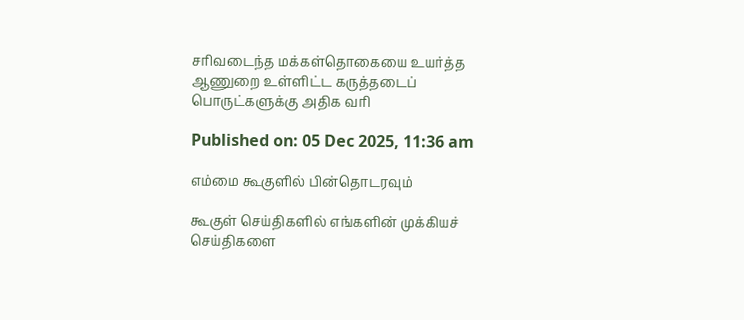சரிவடைந்த மக்கள்தொகையை உயர்த்த ஆணுறை உள்ளிட்ட கருத்தடைப் பொருட்களுக்கு அதிக வரி

Published on: 05 Dec 2025, 11:36 am

எம்மை கூகுளில் பின்தொடரவும்

கூகுள் செய்திகளில் எங்களின் முக்கியச் செய்திகளை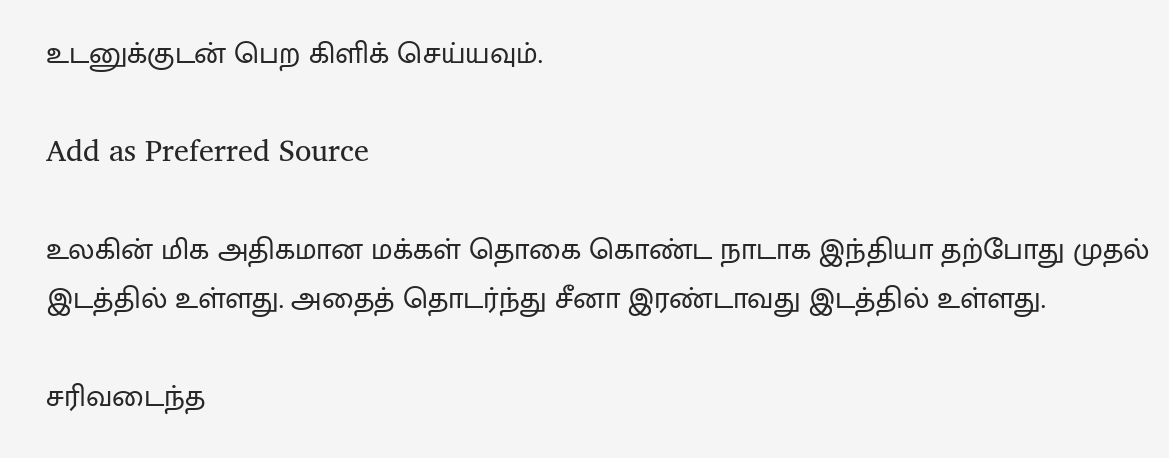உடனுக்குடன் பெற கிளிக் செய்யவும்.

Add as Preferred Source

உலகின் மிக அதிகமான மக்கள் தொகை கொண்ட நாடாக இந்தியா தற்போது முதல் இடத்தில் உள்ளது. அதைத் தொடர்ந்து சீனா இரண்டாவது இடத்தில் உள்ளது.

சரிவடைந்த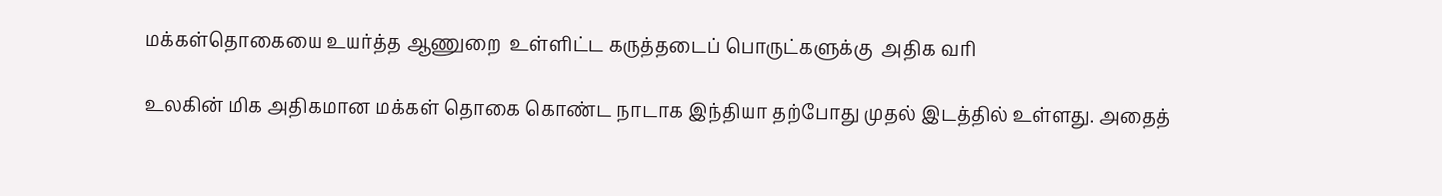மக்கள்தொகையை உயர்த்த ஆணுறை  உள்ளிட்ட கருத்தடைப் பொருட்களுக்கு  அதிக வரி

உலகின் மிக அதிகமான மக்கள் தொகை கொண்ட நாடாக இந்தியா தற்போது முதல் இடத்தில் உள்ளது. அதைத்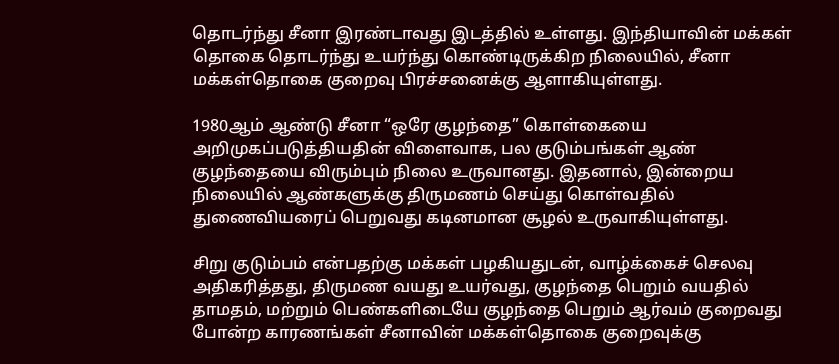தொடர்ந்து சீனா இரண்டாவது இடத்தில் உள்ளது. இந்தியாவின் மக்கள் தொகை தொடர்ந்து உயர்ந்து கொண்டிருக்கிற நிலையில், சீனா மக்கள்தொகை குறைவு பிரச்சனைக்கு ஆளாகியுள்ளது.

1980ஆம் ஆண்டு சீனா “ஒரே குழந்தை” கொள்கையை அறிமுகப்படுத்தியதின் விளைவாக, பல குடும்பங்கள் ஆண் குழந்தையை விரும்பும் நிலை உருவானது. இதனால், இன்றைய நிலையில் ஆண்களுக்கு திருமணம் செய்து கொள்வதில் துணைவியரைப் பெறுவது கடினமான சூழல் உருவாகியுள்ளது.

சிறு குடும்பம் என்பதற்கு மக்கள் பழகியதுடன், வாழ்க்கைச் செலவு அதிகரித்தது, திருமண வயது உயர்வது, குழந்தை பெறும் வயதில் தாமதம், மற்றும் பெண்களிடையே குழந்தை பெறும் ஆர்வம் குறைவது போன்ற காரணங்கள் சீனாவின் மக்கள்தொகை குறைவுக்கு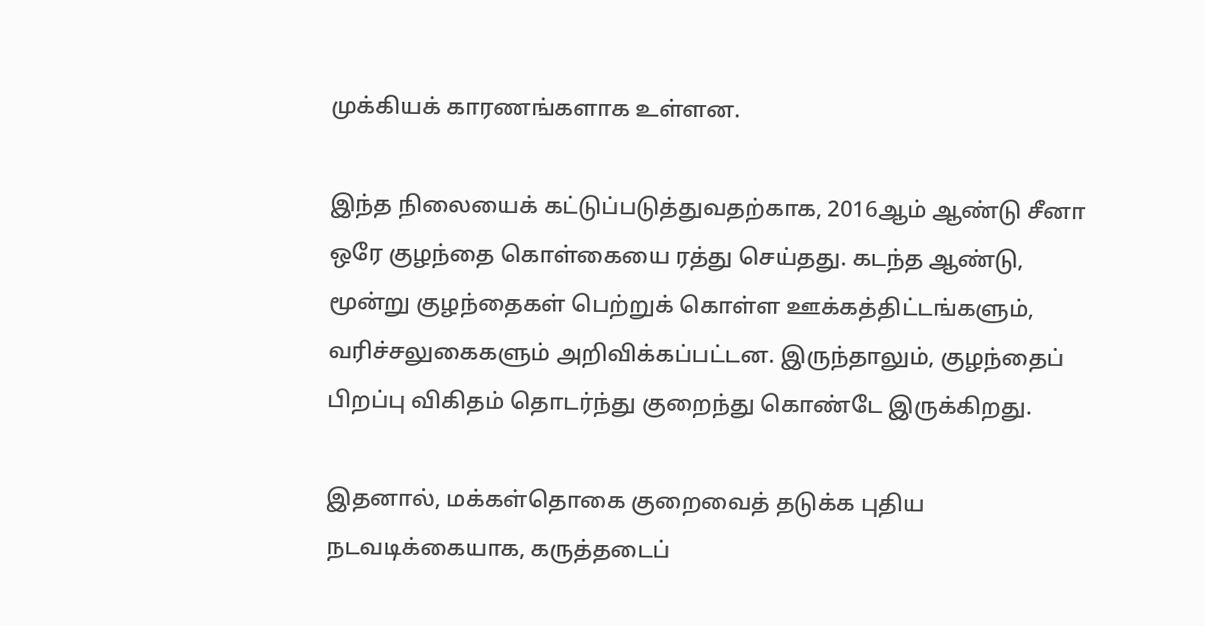முக்கியக் காரணங்களாக உள்ளன.

இந்த நிலையைக் கட்டுப்படுத்துவதற்காக, 2016ஆம் ஆண்டு சீனா ஒரே குழந்தை கொள்கையை ரத்து செய்தது. கடந்த ஆண்டு, மூன்று குழந்தைகள் பெற்றுக் கொள்ள ஊக்கத்திட்டங்களும், வரிச்சலுகைகளும் அறிவிக்கப்பட்டன. இருந்தாலும், குழந்தைப் பிறப்பு விகிதம் தொடர்ந்து குறைந்து கொண்டே இருக்கிறது.

இதனால், மக்கள்தொகை குறைவைத் தடுக்க புதிய நடவடிக்கையாக, கருத்தடைப்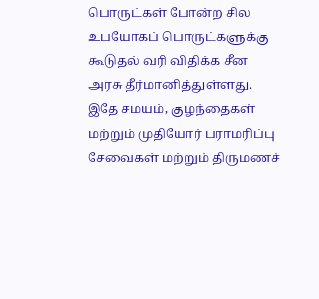பொருட்கள் போன்ற சில உபயோகப் பொருட்களுக்கு கூடுதல் வரி விதிக்க சீன அரசு தீர்மானித்துள்ளது. இதே சமயம், குழந்தைகள் மற்றும் முதியோர் பராமரிப்பு சேவைகள் மற்றும் திருமணச்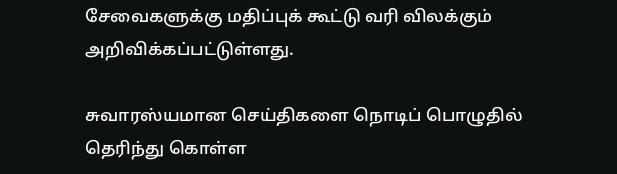சேவைகளுக்கு மதிப்புக் கூட்டு வரி விலக்கும் அறிவிக்கப்பட்டுள்ளது.

சுவாரஸ்யமான செய்திகளை நொடிப் பொழுதில் தெரிந்து கொள்ள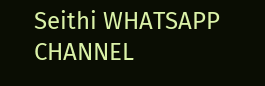Seithi WHATSAPP CHANNEL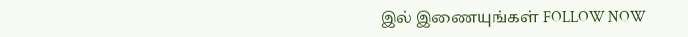இல் இணையுங்கள் FOLLOW NOW